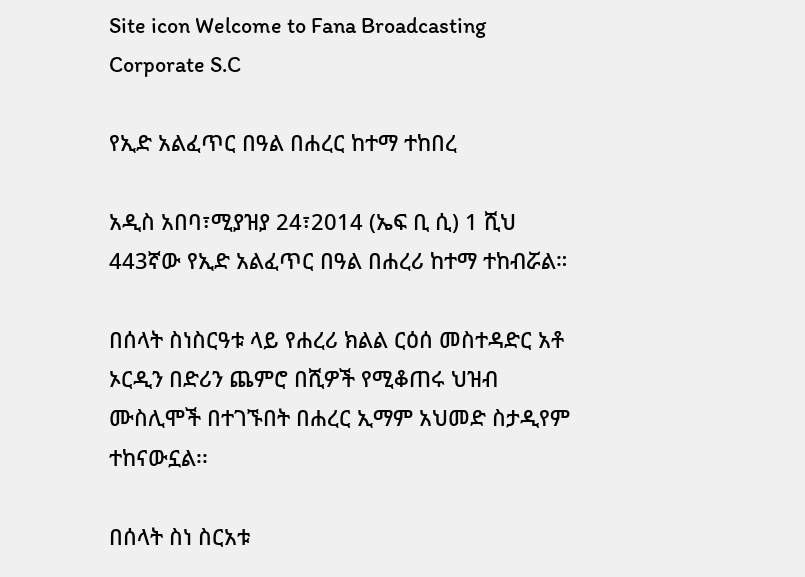Site icon Welcome to Fana Broadcasting Corporate S.C

የኢድ አልፈጥር በዓል በሐረር ከተማ ተከበረ

አዲስ አበባ፣ሚያዝያ 24፣2014 (ኤፍ ቢ ሲ) 1 ሺህ 443ኛው የኢድ አልፈጥር በዓል በሐረሪ ከተማ ተከብሯል።

በሰላት ስነስርዓቱ ላይ የሐረሪ ክልል ርዕሰ መስተዳድር አቶ ኦርዲን በድሪን ጨምሮ በሺዎች የሚቆጠሩ ህዝብ ሙስሊሞች በተገኙበት በሐረር ኢማም አህመድ ስታዲየም ተከናውኗል፡፡

በሰላት ስነ ስርአቱ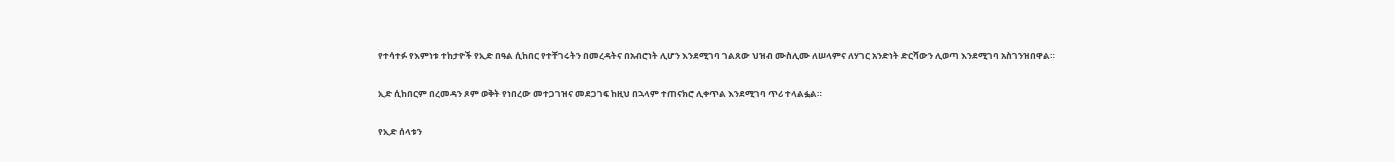የተሳተፉ የእምነቱ ተከታዮች የኢድ በዓል ሲከበር የተቸገሩትን በመረዳትና በአብሮነት ሊሆን እንደሚገባ ገልጸው ህዝብ ሙስሊሙ ለሠላምና ለሃገር አንድነት ድርሻውን ሊወጣ እንደሚገባ አስገንዝበዋል።

ኢድ ሲከበርም በረመዳን ጾም ወቅት የነበረው መተጋገዝና መደጋገፍ ከዚህ በኋላም ተጠናክሮ ሊቀጥል እንደሚገባ ጥሪ ተላልፏል።

የኢድ ሰላቱን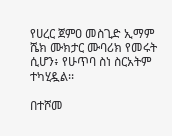የሀረር ጀምዐ መስጊድ ኢማም ሼክ ሙክታር ሙባሪክ የመሩት ሲሆን፥ የሁጥባ ስነ ስርአትም ተካሂዷል፡፡

በተሾመ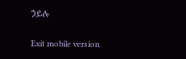ኃይሉ

Exit mobile version